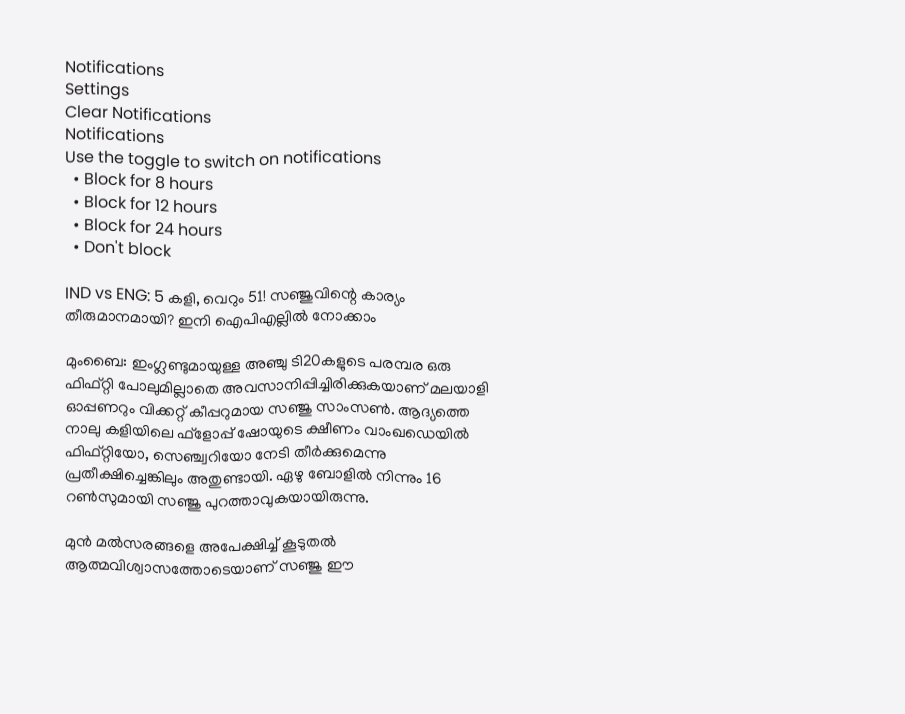Notifications
Settings
Clear Notifications
Notifications
Use the toggle to switch on notifications
  • Block for 8 hours
  • Block for 12 hours
  • Block for 24 hours
  • Don't block

IND vs ENG: 5 കളി, വെറും 51! സഞ്ജുവിന്റെ കാര്യം തീരുമാനമായി? ഇനി ഐപിഎല്ലില്‍ നോക്കാം

മുംബൈ: ഇംഗ്ലണ്ടുമായുള്ള അഞ്ചു ടി20കളുടെ പരമ്പര ഒരു ഫിഫ്റ്റി പോലുമില്ലാതെ അവസാനിപ്പിച്ചിരിക്കുകയാണ് മലയാളി ഓപ്പണറും വിക്കറ്റ് കീപ്പറുമായ സഞ്ജു സാംസണ്‍. ആദ്യത്തെ നാലു കളിയിലെ ഫ്‌ളോപ്പ് ഷോയുടെ ക്ഷീണം വാംഖഡെയില്‍ ഫിഫ്റ്റിയോ, സെഞ്ച്വറിയോ നേടി തീര്‍ക്കുമെന്നു പ്രതീക്ഷിച്ചെങ്കിലും അതുണ്ടായി. ഏഴു ബോളില്‍ നിന്നും 16 റണ്‍സുമായി സഞ്ജു പുറത്താവുകയായിരുന്നു.

മുന്‍ മല്‍സരങ്ങളെ അപേക്ഷിച്ച് കൂടുതല്‍ ആത്മവിശ്വാസത്തോടെയാണ് സഞ്ജു ഈ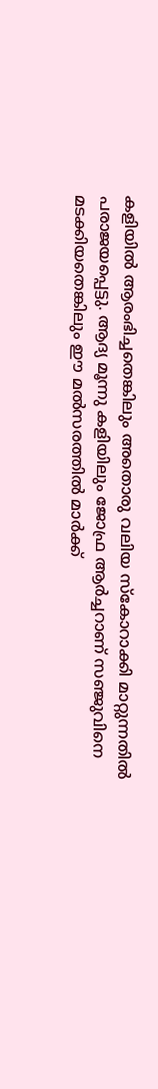കളിയില്‍ ആരംഭിച്ചതെങ്കിലും അതൊരു വലിയ സ്‌കോറാക്കി മാറ്റുന്നതില്‍ പരാജയപ്പെട്ടു. ആദ്യ മൂന്നു കളിയിലും ജോഫ്ര ആര്‍ച്ചറാണ് സഞ്ജുവിനെ മടക്കിയതെങ്കിലും ഈ മല്‍സരത്തില്‍ മാര്‍ക്ക്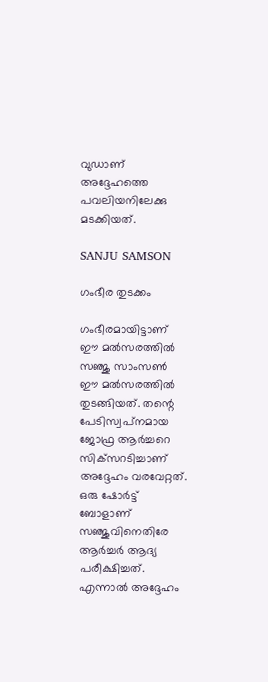വുഡാണ് അദ്ദേഹത്തെ പവലിയനിലേക്കു മടക്കിയത്.

SANJU SAMSON

ഗംഭീര തുടക്കം

ഗംഭീരമായിട്ടാണ് ഈ മല്‍സരത്തില്‍ സഞ്ജു സാംസണ്‍ ഈ മല്‍സരത്തില്‍ തുടങ്ങിയത്. തന്റെ പേടിസ്വപ്‌നമായ ജോഫ്ര ആര്‍ച്ചറെ സിക്‌സറടിച്ചാണ് അദ്ദേഹം വരവേറ്റത്. ഒരു ഷോര്‍ട്ട് ബോളാണ് സഞ്ജുവിനെതിരേ ആര്‍ച്ചര്‍ ആദ്യ പരീക്ഷിച്ചത്. എന്നാല്‍ അദ്ദേഹം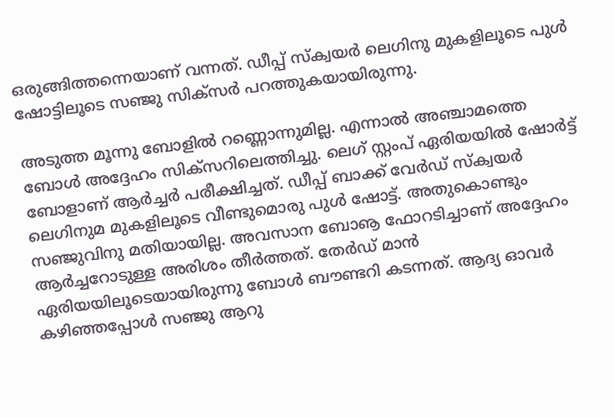ഒരുങ്ങിത്തന്നെയാണ് വന്നത്. ഡീപ്പ് സ്‌ക്വയര്‍ ലെഗിനു മുകളിലൂടെ പുള്‍ ഷോട്ടിലൂടെ സഞ്ജു സിക്‌സര്‍ പറത്തുകയായിരുന്നു.

അടുത്ത മൂന്നു ബോളില്‍ റണ്ണൊന്നുമില്ല. എന്നാല്‍ അഞ്ചാമത്തെ ബോള്‍ അദ്ദേഹം സിക്‌സറിലെത്തിച്ചു. ലെഗ് സ്റ്റംപ് ഏരിയയില്‍ ഷോര്‍ട്ട് ബോളാണ് ആര്‍ച്ചര്‍ പരീക്ഷിച്ചത്. ഡീപ്പ് ബാക്ക് വേര്‍ഡ് സ്‌ക്വയര്‍ ലെഗിനുമ മുകളിലൂടെ വീണ്ടുമൊരു പുള്‍ ഷോട്ട്. അതുകൊണ്ടും സഞ്ജുവിനു മതിയായില്ല. അവസാന ബോൡ ഫോറടിച്ചാണ് അദ്ദേഹം ആര്‍ച്ചറോടുള്ള അരിശം തീര്‍ത്തത്. തേര്‍ഡ് മാന്‍ ഏരിയയിലൂടെയായിരുന്നു ബോള്‍ ബൗണ്ടറി കടന്നത്. ആദ്യ ഓവര്‍ കഴിഞ്ഞപ്പോള്‍ സഞ്ജു ആറു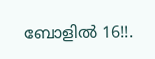ബോളില്‍ 16!!.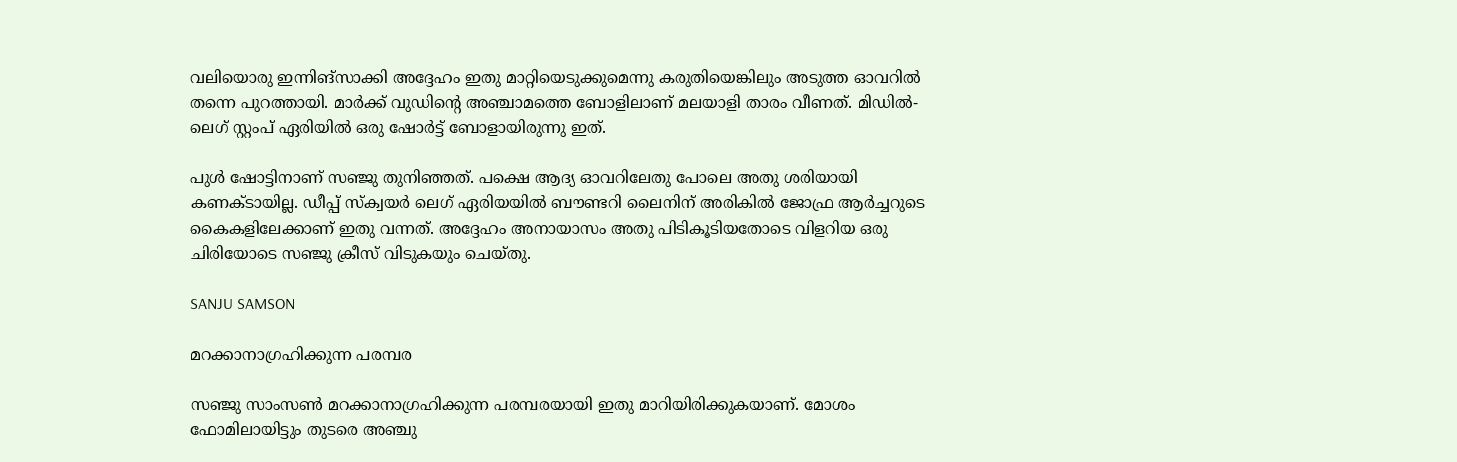വലിയൊരു ഇന്നിങ്‌സാക്കി അദ്ദേഹം ഇതു മാറ്റിയെടുക്കുമെന്നു കരുതിയെങ്കിലും അടുത്ത ഓവറില്‍ തന്നെ പുറത്തായി. മാര്‍ക്ക് വുഡിന്റെ അഞ്ചാമത്തെ ബോളിലാണ് മലയാളി താരം വീണത്. മിഡില്‍- ലെഗ് സ്റ്റംപ് ഏരിയില്‍ ഒരു ഷോര്‍ട്ട് ബോളായിരുന്നു ഇത്.

പുള്‍ ഷോട്ടിനാണ് സഞ്ജു തുനിഞ്ഞത്. പക്ഷെ ആദ്യ ഓവറിലേതു പോലെ അതു ശരിയായി കണക്ടായില്ല. ഡീപ്പ് സ്‌ക്വയര്‍ ലെഗ് ഏരിയയില്‍ ബൗണ്ടറി ലൈനിന് അരികില്‍ ജോഫ്ര ആര്‍ച്ചറുടെ കൈകളിലേക്കാണ് ഇതു വന്നത്. അദ്ദേഹം അനായാസം അതു പിടികൂടിയതോടെ വിളറിയ ഒരു ചിരിയോടെ സഞ്ജു ക്രീസ് വിടുകയും ചെയ്തു.

SANJU SAMSON

മറക്കാനാഗ്രഹിക്കുന്ന പരമ്പര

സഞ്ജു സാംസണ്‍ മറക്കാനാഗ്രഹിക്കുന്ന പരമ്പരയായി ഇതു മാറിയിരിക്കുകയാണ്. മോശം ഫോമിലായിട്ടും തുടരെ അഞ്ചു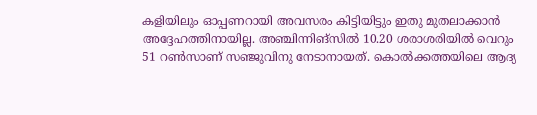കളിയിലും ഓപ്പണറായി അവസരം കിട്ടിയിട്ടും ഇതു മുതലാക്കാന്‍ അദ്ദേഹത്തിനായില്ല. അഞ്ചിന്നിങ്‌സില്‍ 10.20 ശരാശരിയില്‍ വെറും 51 റണ്‍സാണ് സഞ്ജുവിനു നേടാനായത്. കൊല്‍ക്കത്തയിലെ ആദ്യ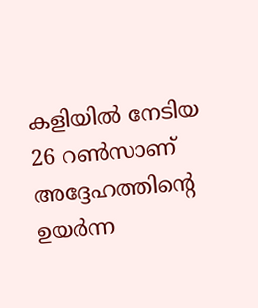കളിയില്‍ നേടിയ 26 റണ്‍സാണ് അദ്ദേഹത്തിന്റെ ഉയര്‍ന്ന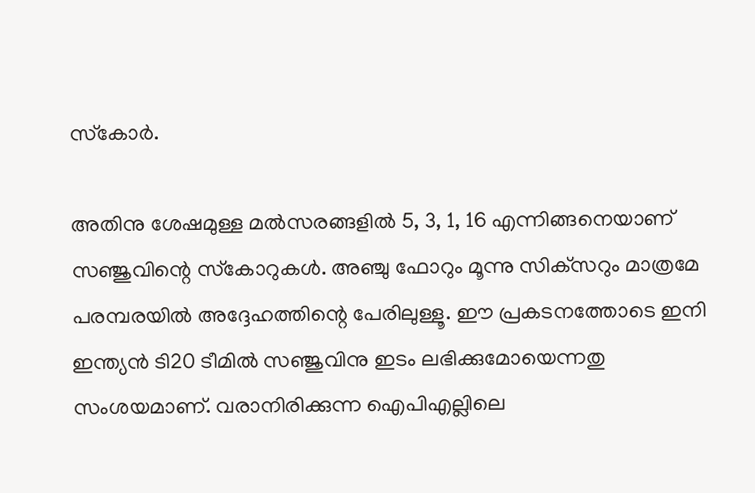സ്‌കോര്‍.

അതിനു ശേഷമുള്ള മല്‍സരങ്ങളില്‍ 5, 3, 1, 16 എന്നിങ്ങനെയാണ് സഞ്ജുവിന്റെ സ്‌കോറുകള്‍. അഞ്ചു ഫോറും മൂന്നു സിക്‌സറും മാത്രമേ പരമ്പരയില്‍ അദ്ദേഹത്തിന്റെ പേരിലുള്ളൂ. ഈ പ്രകടനത്തോടെ ഇനി ഇന്ത്യന്‍ ടി20 ടീമില്‍ സഞ്ജുവിനു ഇടം ലഭിക്കുമോയെന്നതു സംശയമാണ്. വരാനിരിക്കുന്ന ഐപിഎല്ലിലെ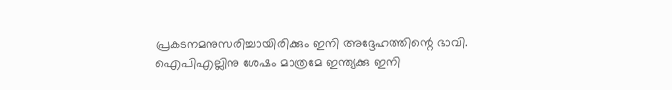പ്രകടനമനുസരിച്ചായിരിക്കും ഇനി അദ്ദേഹത്തിന്റെ ഭാവി. ഐപിഎല്ലിനു ശേഷം മാത്രമേ ഇന്ത്യക്കു ഇനി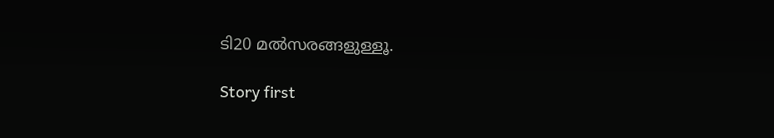ടി20 മല്‍സരങ്ങളുള്ളൂ.

Story first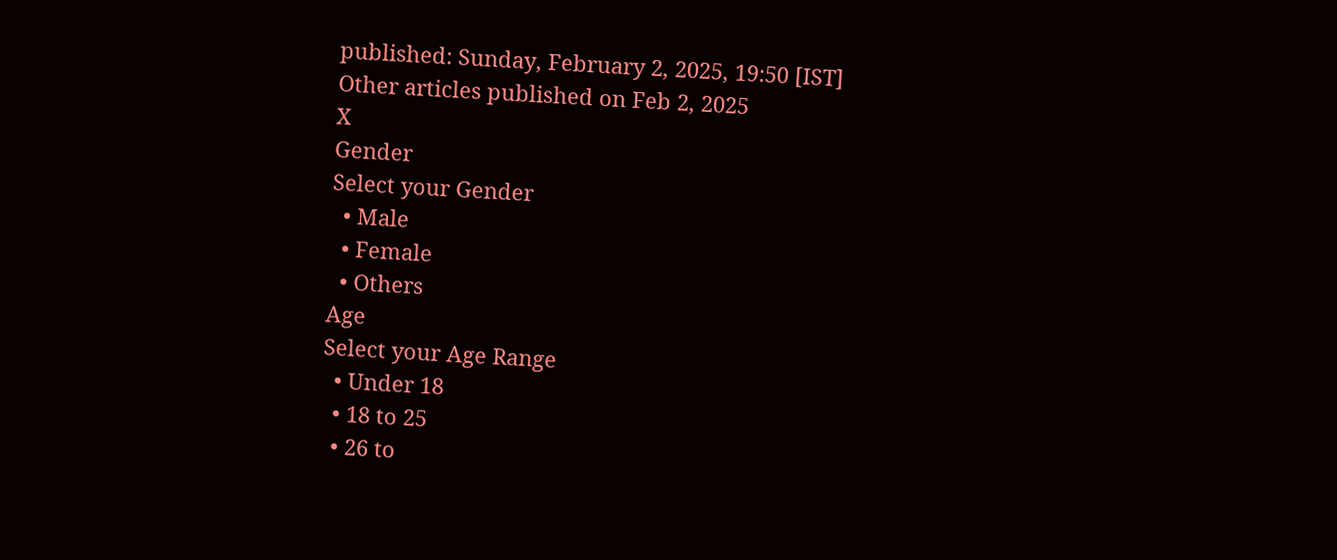published: Sunday, February 2, 2025, 19:50 [IST]
Other articles published on Feb 2, 2025
X
Gender
Select your Gender
  • Male
  • Female
  • Others
Age
Select your Age Range
  • Under 18
  • 18 to 25
  • 26 to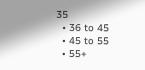35
  • 36 to 45
  • 45 to 55
  • 55+